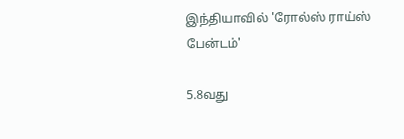இந்தியாவில் 'ரோல்ஸ் ராய்ஸ் பேன்டம்'

5.8வது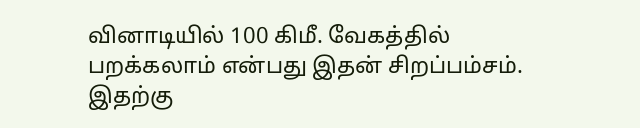வினாடியில் 100 கிமீ. வேகத்தில் பறக்கலாம் என்பது இதன் சிறப்பம்சம். இதற்கு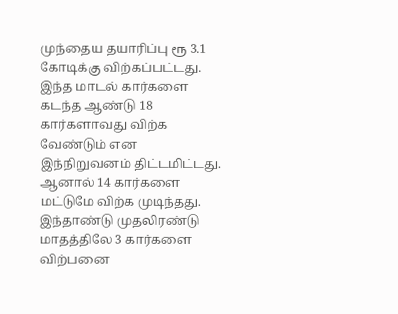முந்தைய தயாரிப்பு ரூ 3.1 கோடிக்கு விற்கப்பட்டது.
இந்த மாடல் கார்களை கடந்த ஆண்டு 18 கார்களாவது விற்க வேண்டும் என இந்நிறுவனம் திட்டமிட்டது. ஆனால் 14 கார்களை மட்டுமே விற்க முடிந்தது. இந்தாண்டு முதலிரண்டு மாதத்திலே 3 கார்களை விற்பனை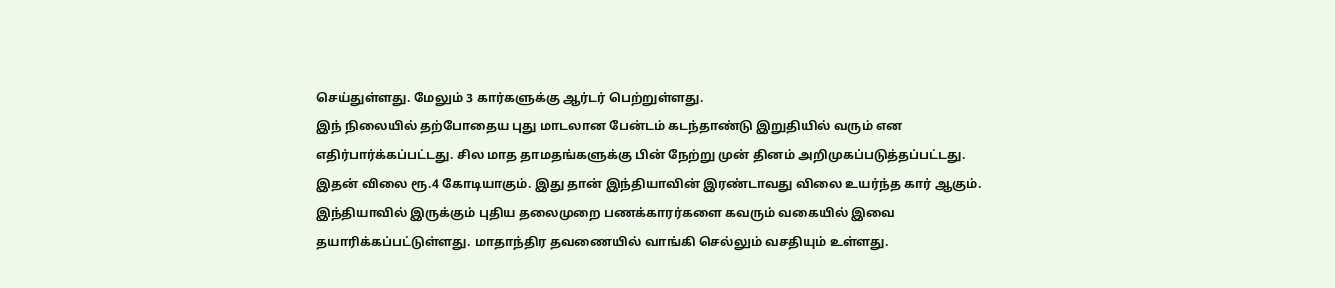செய்துள்ளது. மேலும் 3 கார்களுக்கு ஆர்டர் பெற்றுள்ளது.
இந் நிலையில் தற்போதைய புது மாடலான பேன்டம் கடந்தாண்டு இறுதியில் வரும் என எதிர்பார்க்கப்பட்டது. சில மாத தாமதங்களுக்கு பின் நேற்று முன் தினம் அறிமுகப்படுத்தப்பட்டது.
இதன் விலை ரூ.4 கோடியாகும். இது தான் இந்தியாவின் இரண்டாவது விலை உயர்ந்த கார் ஆகும். இந்தியாவில் இருக்கும் புதிய தலைமுறை பணக்காரர்களை கவரும் வகையில் இவை தயாரிக்கப்பட்டுள்ளது. மாதாந்திர தவணையில் வாங்கி செல்லும் வசதியும் உள்ளது.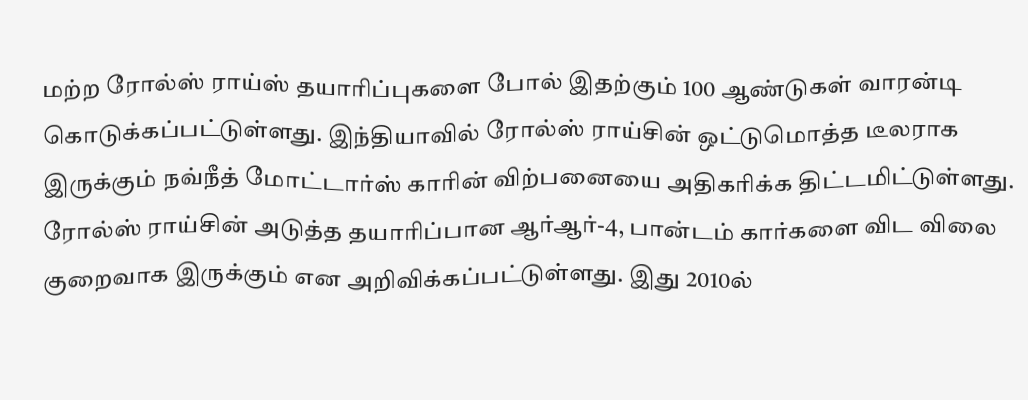மற்ற ரோல்ஸ் ராய்ஸ் தயாரிப்புகளை போல் இதற்கும் 100 ஆண்டுகள் வாரன்டி கொடுக்கப்பட்டுள்ளது. இந்தியாவில் ரோல்ஸ் ராய்சின் ஒட்டுமொத்த டீலராக இருக்கும் நவ்நீத் மோட்டார்ஸ் காரின் விற்பனையை அதிகரிக்க திட்டமிட்டுள்ளது.
ரோல்ஸ் ராய்சின் அடுத்த தயாரிப்பான ஆர்ஆர்-4, பான்டம் கார்களை விட விலை குறைவாக இருக்கும் என அறிவிக்கப்பட்டுள்ளது. இது 2010ல்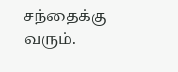சந்தைக்கு வரும்.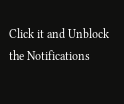Click it and Unblock the Notifications